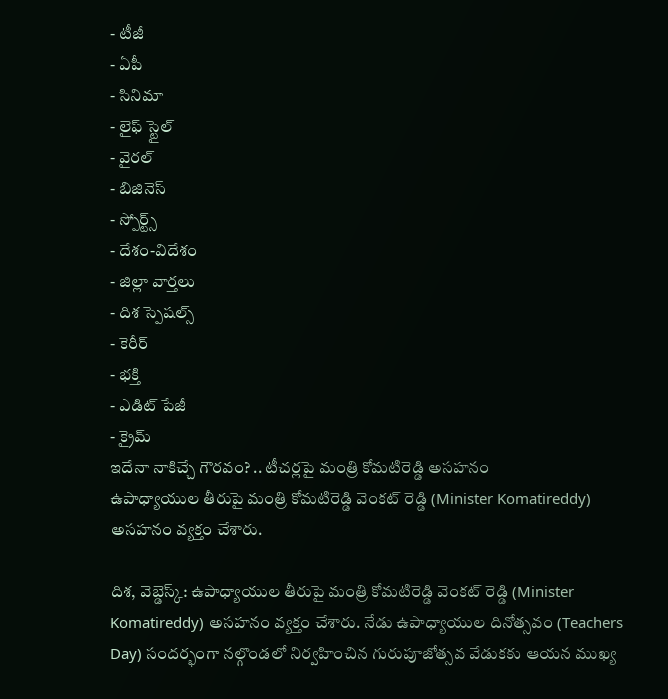- టీజీ
- ఏపీ
- సినిమా
- లైఫ్ స్టైల్
- వైరల్
- బిజినెస్
- స్పోర్ట్స్
- దేశం-విదేశం
- జిల్లా వార్తలు
- దిశ స్పెషల్స్
- కెరీర్
- భక్తి
- ఎడిట్ పేజీ
- క్రైమ్
ఇదేనా నాకిచ్చే గౌరవం? .. టీచర్లపై మంత్రి కోమటిరెడ్డి అసహనం
ఉపాధ్యాయుల తీరుపై మంత్రి కోమటిరెడ్డి వెంకట్ రెడ్డి (Minister Komatireddy) అసహనం వ్యక్తం చేశారు.

దిశ, వెబ్డెస్క్: ఉపాధ్యాయుల తీరుపై మంత్రి కోమటిరెడ్డి వెంకట్ రెడ్డి (Minister Komatireddy) అసహనం వ్యక్తం చేశారు. నేడు ఉపాధ్యాయుల దినోత్సవం (Teachers Day) సందర్భంగా నల్గొండలో నిర్వహించిన గురుపూజోత్సవ వేడుకకు ఆయన ముఖ్య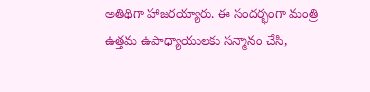అతిథిగా హాజరయ్యారు. ఈ సందర్భంగా మంత్రి ఉత్తమ ఉపాధ్యాయులకు సన్మానం చేసి,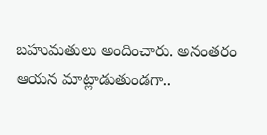బహుమతులు అందించారు. అనంతరం ఆయన మాట్లాడుతుండగా..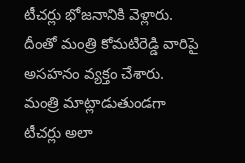టీచర్లు భోజనానికి వెళ్లారు. దీంతో మంత్రి కోమటిరెడ్డి వారిపై అసహనం వ్యక్తం చేశారు. మంత్రి మాట్లాడుతుండగా టీచర్లు అలా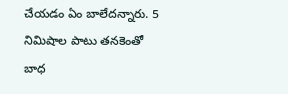చేయడం ఏం బాలేదన్నారు. 5 నిమిషాల పాటు తనకెంతో బాధ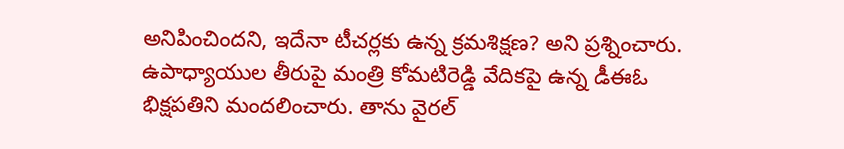అనిపించిందని, ఇదేనా టీచర్లకు ఉన్న క్రమశిక్షణ? అని ప్రశ్నించారు. ఉపాధ్యాయుల తీరుపై మంత్రి కోమటిరెడ్డి వేదికపై ఉన్న డీఈఓ భిక్షపతిని మందలించారు. తాను వైరల్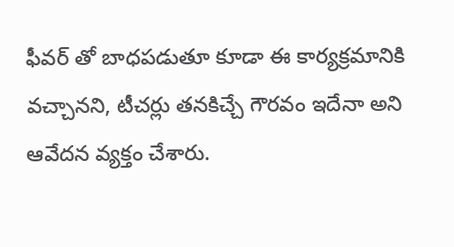ఫీవర్ తో బాధపడుతూ కూడా ఈ కార్యక్రమానికి వచ్చానని, టీచర్లు తనకిచ్చే గౌరవం ఇదేనా అని ఆవేదన వ్యక్తం చేశారు.